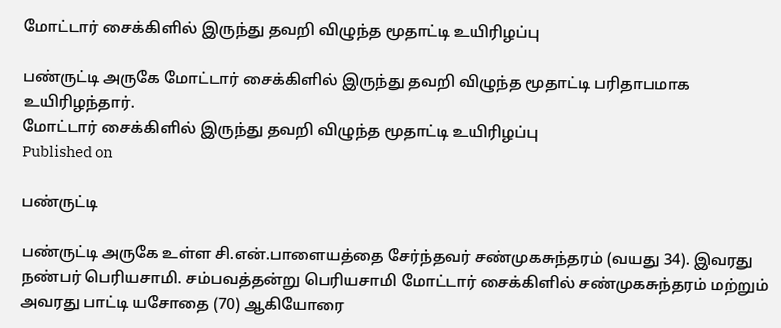மோட்டார் சைக்கிளில் இருந்து தவறி விழுந்த மூதாட்டி உயிரிழப்பு

பண்ருட்டி அருகே மோட்டார் சைக்கிளில் இருந்து தவறி விழுந்த மூதாட்டி பரிதாபமாக உயிரிழந்தார்.
மோட்டார் சைக்கிளில் இருந்து தவறி விழுந்த மூதாட்டி உயிரிழப்பு
Published on

பண்ருட்டி

பண்ருட்டி அருகே உள்ள சி.என்.பாளையத்தை சேர்ந்தவர் சண்முகசுந்தரம் (வயது 34). இவரது நண்பர் பெரியசாமி. சம்பவத்தன்று பெரியசாமி மோட்டார் சைக்கிளில் சண்முகசுந்தரம் மற்றும் அவரது பாட்டி யசோதை (70) ஆகியோரை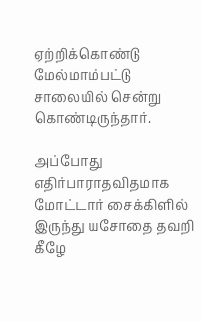ஏற்றிக்கொண்டு மேல்மாம்பட்டு சாலையில் சென்று கொண்டிருந்தார்.

அப்போது எதிர்பாராதவிதமாக மோட்டார் சைக்கிளில் இருந்து யசோதை தவறி கீழே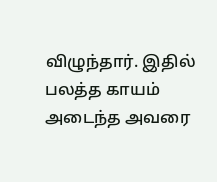விழுந்தார். இதில் பலத்த காயம் அடைந்த அவரை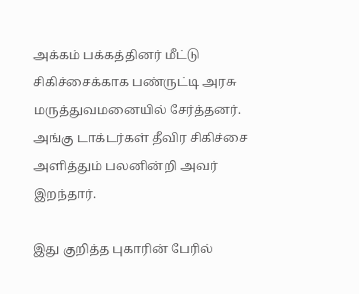அக்கம் பக்கத்தினர் மீட்டு சிகிச்சைக்காக பண்ருட்டி அரசு மருத்துவமனையில் சேர்த்தனர். அங்கு டாக்டர்கள் தீவிர சிகிச்சை அளித்தும் பலனின்றி அவர் இறந்தார்.

இது குறித்த புகாரின் பேரில்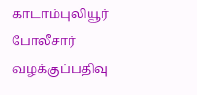காடாம்புலியூர் போலீசார் வழக்குப்பதிவு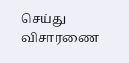செய்து விசாரணை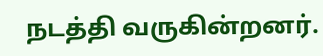நடத்தி வருகின்றனர்.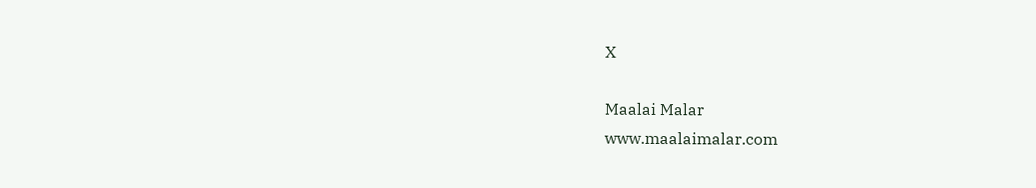X

Maalai Malar
www.maalaimalar.com